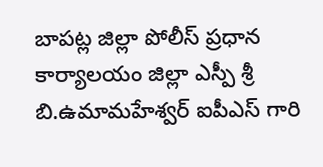బాపట్ల జిల్లా పోలీస్ ప్రధాన కార్యాలయం జిల్లా ఎస్పీ శ్రీ బి.ఉమామహేశ్వర్ ఐపీఎస్ గారి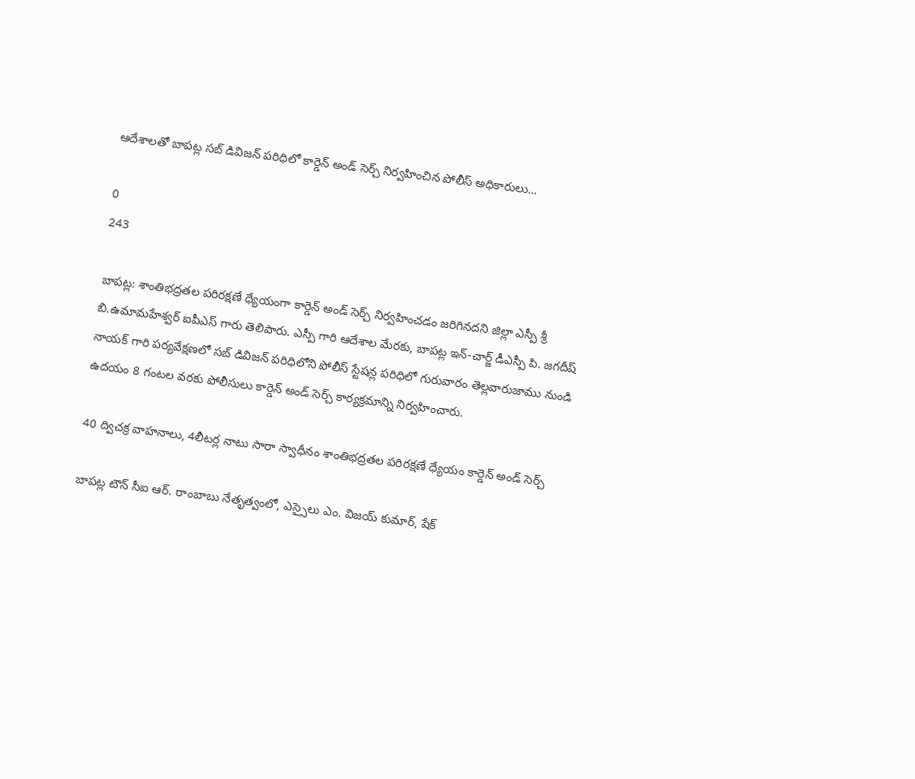ఆదేశాలతో బాపట్ల సబ్ డివిజన్ పరిధిలో కార్డెన్ అండ్ సెర్చ్ నిర్వహించిన పోలీస్ అధికారులు...

0
243

బాపట్ల: శాంతిభద్రతల పరిరక్షణే ధ్యేయంగా కార్డెన్ అండ్ సెర్చ్ నిర్వహించడం జరిగినదని జిల్లా ఎస్పీ శ్రీ బి.ఉమామహేశ్వర్ ఐపీఎస్ గారు తెలిపారు. ఎస్పీ గారి ఆదేశాల మేరకు, బాపట్ల ఇన్-చార్జ్ డీఎస్పీ పి. జగదీష్ నాయక్ గారి పర్యవేక్షణలో సబ్ డివిజన్ పరిధిలోని పోలీస్ స్టేషన్ల పరిధిలో గురువారం తెల్లవారుజాము నుండి ఉదయం 8 గంటల వరకు పోలీసులు కార్డెన్ అండ్ సెర్చ్ కార్యక్రమాన్ని నిర్వహించారు.

40 ద్విచక్ర వాహనాలు, 4లీటర్ల నాటు సారా స్వాధీనం శాంతిభద్రతల పరిరక్షణే ధ్యేయం కార్డెన్ అండ్ సెర్చ్

బాపట్ల టౌన్ సీఐ ఆర్. రాంబాబు నేతృత్వంలో, ఎస్సైలు ఎం. విజయ్ కుమార్, షేక్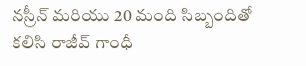నస్రీన్ మరియు 20 మంది సిబ్బందితో కలిసి రాజీవ్ గాంధీ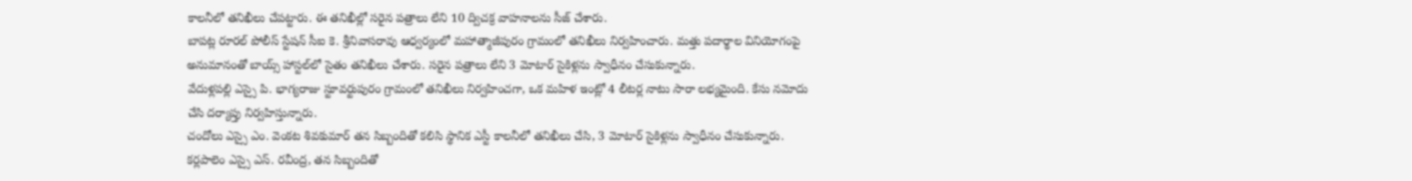కాలనీలో తనిఖీలు చేపట్టారు. ఈ తనిఖీల్లో సరైన పత్రాలు లేని 10 ద్విచక్ర వాహనాలను సీజ్ చేశారు.
బాపట్ల రూరల్ పోలీస్ స్టేషన్ సీఐ కె. శ్రీనివాసరావు ఆధ్వర్యంలో మహాత్మాజీపురం గ్రామంలో తనిఖీలు నిర్వహించారు. మత్తు పదార్థాల వినియోగంపై అనుమానంతో బాయ్స్ హాస్టల్‌లో సైతం తనిఖీలు చేశారు. సరైన పత్రాలు లేని 3 మోటార్ సైకిళ్లను స్వాధీనం చేసుకున్నారు.
వేదుళ్లపల్లి ఎస్సై పి. భాగ్యరాజు స్టూవర్టుపురం గ్రామంలో తనిఖీలు నిర్వహించగా, ఒక మహిళ ఇంట్లో 4 లీటర్ల నాటు సారా లభ్యమైంది. కేసు నమోదు చేసి దర్యాప్తు నిర్వహిస్తున్నారు.
చందోలు ఎస్సై ఎం. వెంకట శివకుమార్ తన సిబ్బందితో కలిసి స్థానిక ఎస్టీ కాలనీలో తనిఖీలు చేసి, 3 మోటార్ సైకిళ్లను స్వాధీనం చేసుకున్నారు.
కర్లపాలెం ఎస్సై ఎస్. రవీంద్ర, తన సిబ్బందితో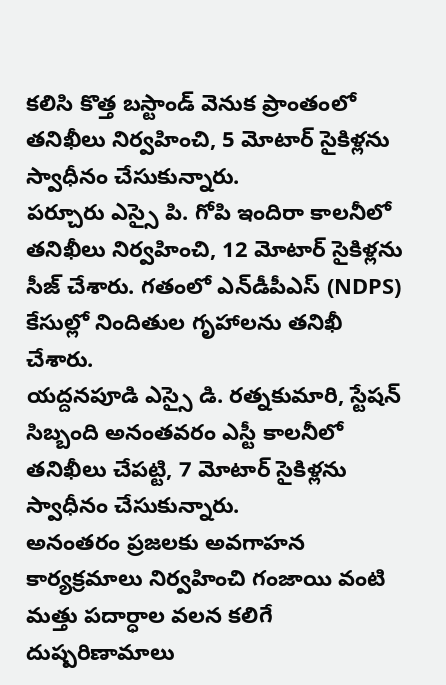కలిసి కొత్త బస్టాండ్ వెనుక ప్రాంతంలో తనిఖీలు నిర్వహించి, 5 మోటార్ సైకిళ్లను స్వాధీనం చేసుకున్నారు.
పర్చూరు ఎస్సై పి. గోపి ఇందిరా కాలనీలో తనిఖీలు నిర్వహించి, 12 మోటార్ సైకిళ్లను సీజ్ చేశారు. గతంలో ఎన్‌డీపీఎస్ (NDPS) కేసుల్లో నిందితుల గృహాలను తనిఖీ చేశారు.
యద్దనపూడి ఎస్సై డి. రత్నకుమారి, స్టేషన్ సిబ్బంది అనంతవరం ఎస్టీ కాలనీలో తనిఖీలు చేపట్టి, 7 మోటార్ సైకిళ్లను స్వాధీనం చేసుకున్నారు.
అనంతరం ప్రజలకు అవగాహన కార్యక్రమాలు నిర్వహించి గంజాయి వంటి మత్తు పదార్ధాల వలన కలిగే దుష్పరిణామాలు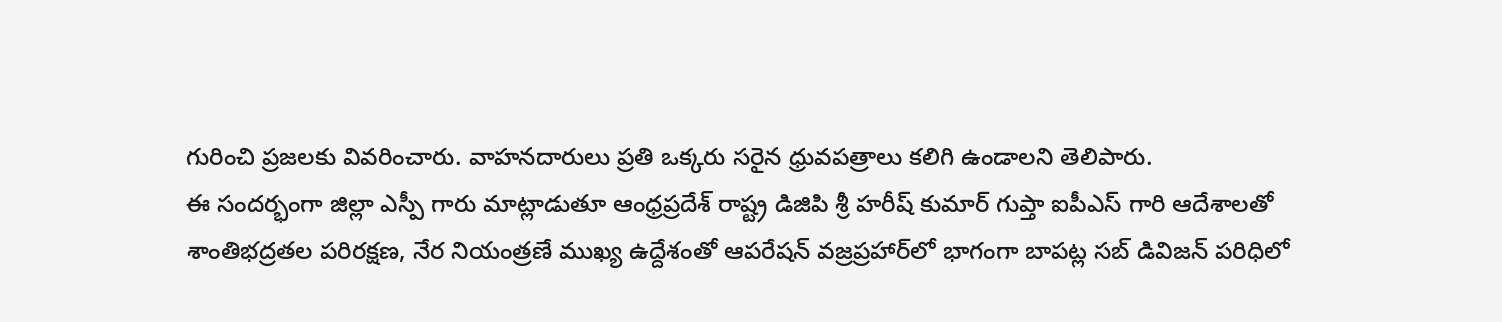గురించి ప్రజలకు వివరించారు. వాహనదారులు ప్రతి ఒక్కరు సరైన ధ్రువపత్రాలు కలిగి ఉండాలని తెలిపారు.
ఈ సందర్భంగా జిల్లా ఎస్పీ గారు మాట్లాడుతూ ఆంధ్రప్రదేశ్ రాష్ట్ర డిజిపి శ్రీ హరీష్ కుమార్ గుప్తా ఐపీఎస్ గారి ఆదేశాలతో శాంతిభద్రతల పరిరక్షణ, నేర నియంత్రణే ముఖ్య ఉద్దేశంతో ఆపరేషన్ వజ్రప్రహార్‌లో భాగంగా బాపట్ల సబ్ డివిజన్ పరిధిలో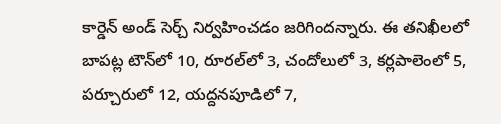కార్డెన్ అండ్ సెర్చ్ నిర్వహించడం జరిగిందన్నారు. ఈ తనిఖీలలో బాపట్ల టౌన్‌లో 10, రూరల్‌లో 3, చందోలులో 3, కర్లపాలెంలో 5, పర్చూరులో 12, యద్దనపూడిలో 7,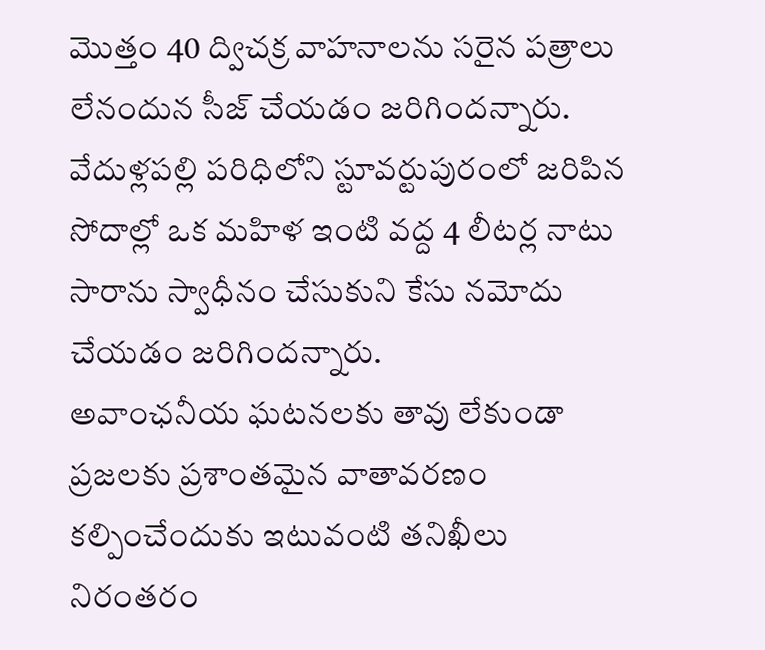మొత్తం 40 ద్విచక్ర వాహనాలను సరైన పత్రాలు లేనందున సీజ్ చేయడం జరిగిందన్నారు. వేదుళ్లపల్లి పరిధిలోని స్టూవర్టుపురంలో జరిపిన సోదాల్లో ఒక మహిళ ఇంటి వద్ద 4 లీటర్ల నాటు సారాను స్వాధీనం చేసుకుని కేసు నమోదు చేయడం జరిగిందన్నారు.
అవాంఛనీయ ఘటనలకు తావు లేకుండా ప్రజలకు ప్రశాంతమైన వాతావరణం కల్పించేందుకు ఇటువంటి తనిఖీలు నిరంతరం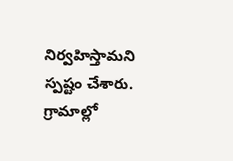నిర్వహిస్తామని స్పష్టం చేశారు. గ్రామాల్లో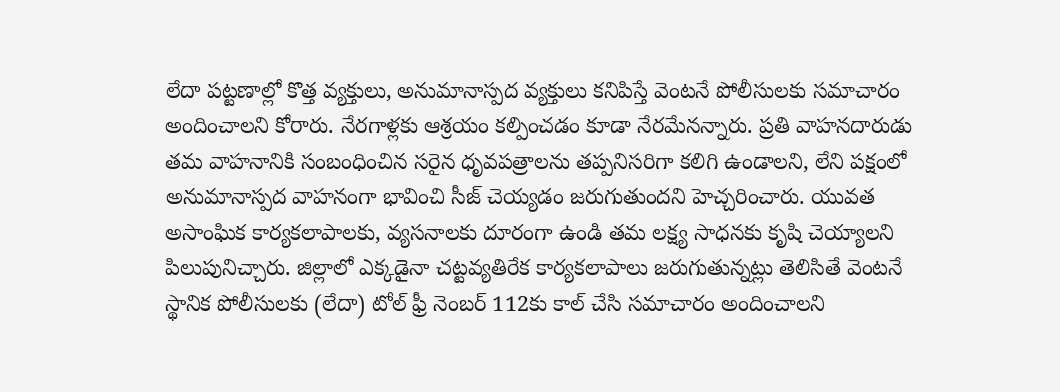లేదా పట్టణాల్లో కొత్త వ్యక్తులు, అనుమానాస్పద వ్యక్తులు కనిపిస్తే వెంటనే పోలీసులకు సమాచారం అందించాలని కోరారు. నేరగాళ్లకు ఆశ్రయం కల్పించడం కూడా నేరమేనన్నారు. ప్రతి వాహనదారుడు తమ వాహనానికి సంబంధించిన సరైన ధృవపత్రాలను తప్పనిసరిగా కలిగి ఉండాలని, లేని పక్షంలో అనుమానాస్పద వాహనంగా భావించి సీజ్ చెయ్యడం జరుగుతుందని హెచ్చరించారు. యువత అసాంఘిక కార్యకలాపాలకు, వ్యసనాలకు దూరంగా ఉండి తమ లక్ష్య సాధనకు కృషి చెయ్యాలని పిలుపునిచ్చారు. జిల్లాలో ఎక్కడైనా చట్టవ్యతిరేక కార్యకలాపాలు జరుగుతున్నట్లు తెలిసితే వెంటనే స్థానిక పోలీసులకు (లేదా) టోల్ ఫ్రీ నెంబర్ 112కు కాల్ చేసి సమాచారం అందించాలని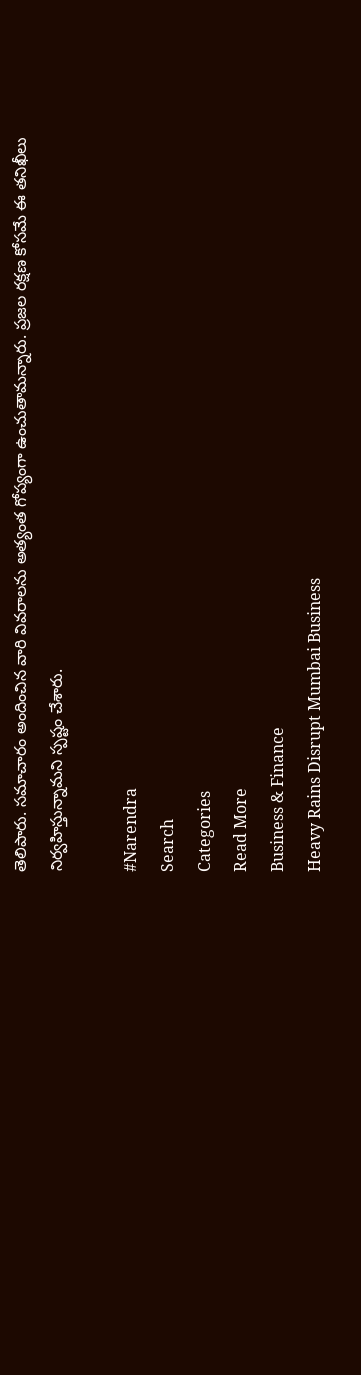తెలిపారు. సమాచారం అందించిన వారి వివరాలను అత్యంత గోప్యంగా ఉంచుతామన్నారు. ప్రజల రక్షణ కోసమే ఈ తనిఖీలు నిర్వహిస్తున్నామని స్పష్టం చేశారు.

#Narendra
Search
Categories
Read More
Business & Finance
Heavy Rains Disrupt Mumbai Business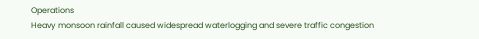Operations
Heavy monsoon rainfall caused widespread waterlogging and severe traffic congestion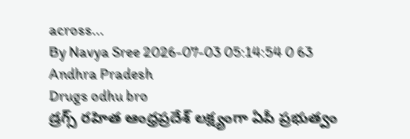across...
By Navya Sree 2026-07-03 05:14:54 0 63
Andhra Pradesh
Drugs odhu bro
డ్రగ్స్ రహిత ఆంధ్రప్రదేశ్ లక్ష్యంగా ఏపీ ప్రభుత్వం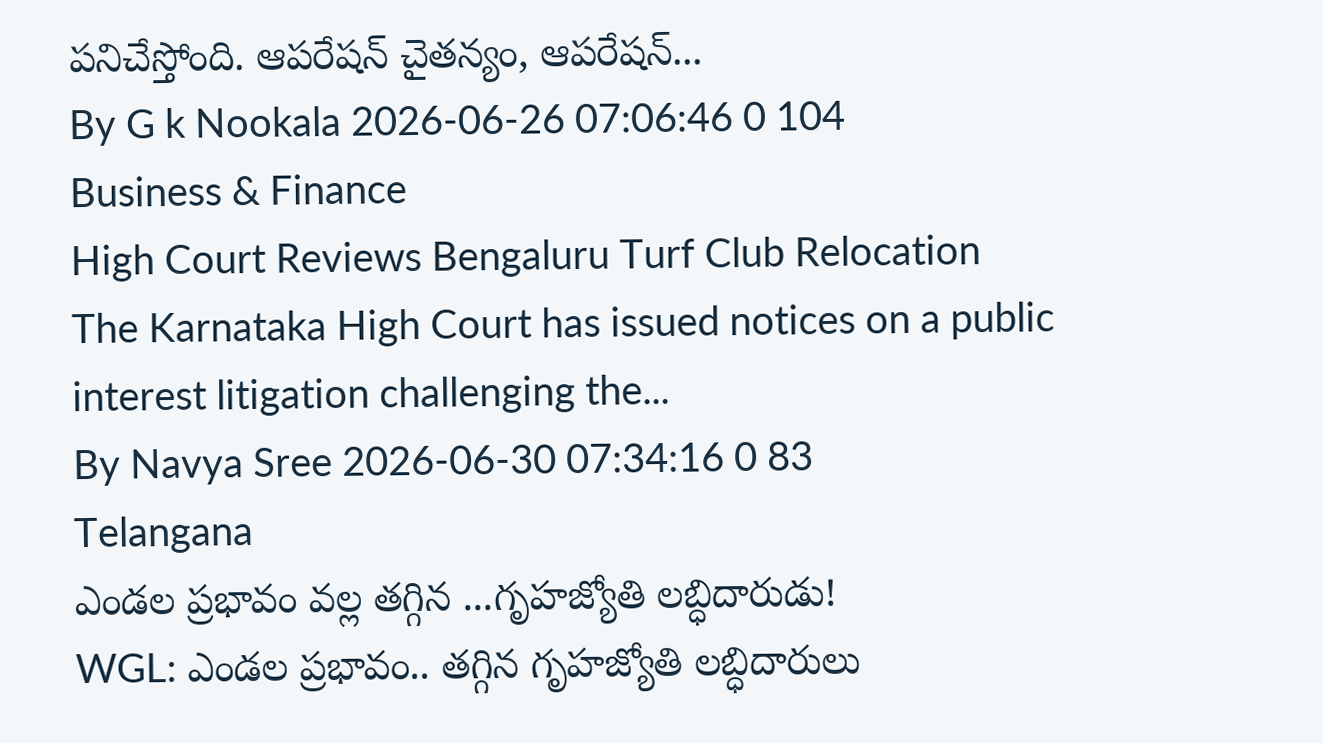పనిచేస్తోంది. ఆపరేషన్ చైతన్యం, ఆపరేషన్...
By G k Nookala 2026-06-26 07:06:46 0 104
Business & Finance
High Court Reviews Bengaluru Turf Club Relocation
The Karnataka High Court has issued notices on a public interest litigation challenging the...
By Navya Sree 2026-06-30 07:34:16 0 83
Telangana
ఎండల ప్రభావం వల్ల తగ్గిన ...గృహజ్యోతి లబ్ధిదారుడు!
WGL: ఎండల ప్రభావం.. తగ్గిన గృహజ్యోతి లబ్ధిదారులు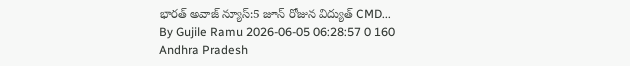భారత్ అవాజ్ న్యూస్:5 జూన్ రోజున విద్యుత్ CMD...
By Gujile Ramu 2026-06-05 06:28:57 0 160
Andhra Pradesh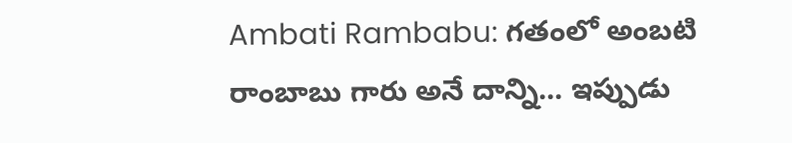Ambati Rambabu: గతంలో అంబటి రాంబాబు గారు అనే దాన్ని... ఇప్పుడు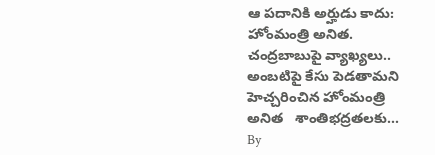ఆ పదానికి అర్హుడు కాదు: హోంమంత్రి అనిత.
చంద్రబాబుపై వ్యాఖ్యలు.. అంబటిపై కేసు పెడతామని హెచ్చరించిన హోంమంత్రి అనిత   శాంతిభద్రతలకు...
By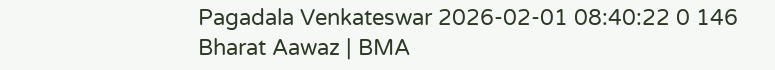Pagadala Venkateswar 2026-02-01 08:40:22 0 146
Bharat Aawaz | BMA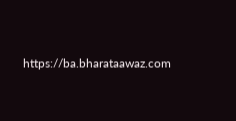https://ba.bharataawaz.com